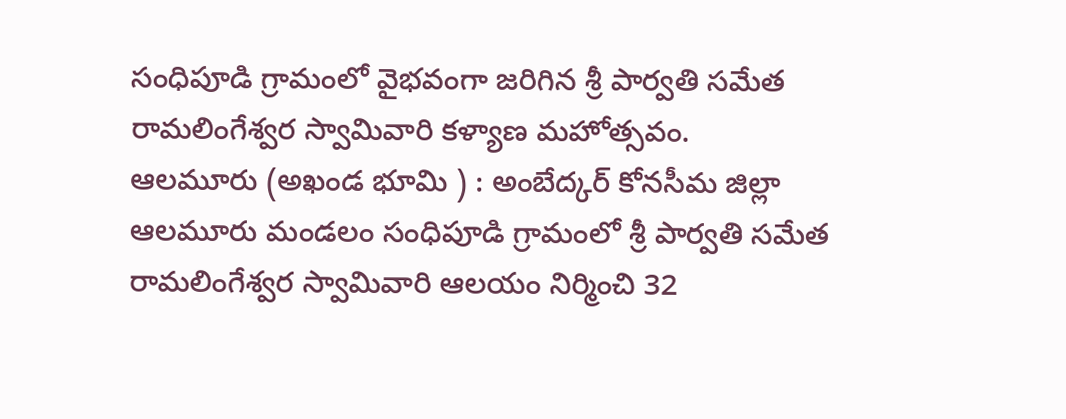సంధిపూడి గ్రామంలో వైభవంగా జరిగిన శ్రీ పార్వతి సమేత రామలింగేశ్వర స్వామివారి కళ్యాణ మహోత్సవం.
ఆలమూరు (అఖండ భూమి ) : అంబేద్కర్ కోనసీమ జిల్లా ఆలమూరు మండలం సంధిపూడి గ్రామంలో శ్రీ పార్వతి సమేత రామలింగేశ్వర స్వామివారి ఆలయం నిర్మించి 32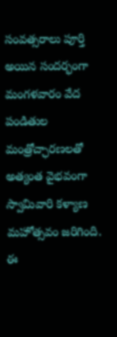సంవత్సరాలు పూర్తి అయిన సందర్భంగా మంగళవారం వేద పండితుల మంత్రోచ్ఛారణలతో అత్యంత వైభవంగా స్వామివారి కళ్యాణ మహోత్సవం జరిగింది. ఈ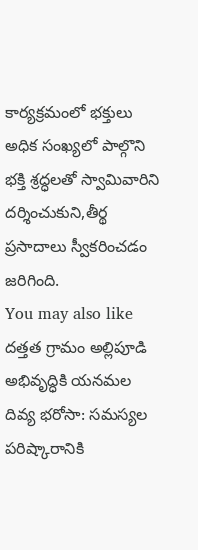కార్యక్రమంలో భక్తులు అధిక సంఖ్యలో పాల్గొని భక్తి శ్రద్ధలతో స్వామివారిని దర్శించుకుని,తీర్థ ప్రసాదాలు స్వీకరించడం జరిగింది.
You may also like
దత్తత గ్రామం అల్లిపూడి అభివృద్ధికి యనమల దివ్య భరోసా: సమస్యల పరిష్కారానికి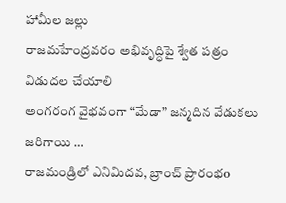హామీల జల్లు
రాజమహేంద్రవరం అభివృద్ధిపై శ్వేత పత్రం విడుదల చేయాలి
అంగరంగ వైభవంగా “మేడా” జన్మదిన వేడుకలు జరిగాయి …
రాజమండ్రిలో ఎనిమిదవ, బ్రాంచ్ ప్రారంభo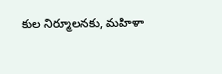కుల నిర్మూలనకు, మహిళా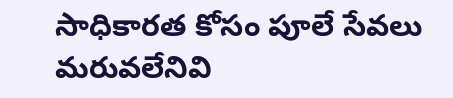సాధికారత కోసం పూలే సేవలు మరువలేనివి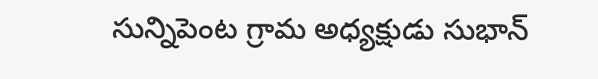సున్నిపెంట గ్రామ అధ్యక్షుడు సుభాన్